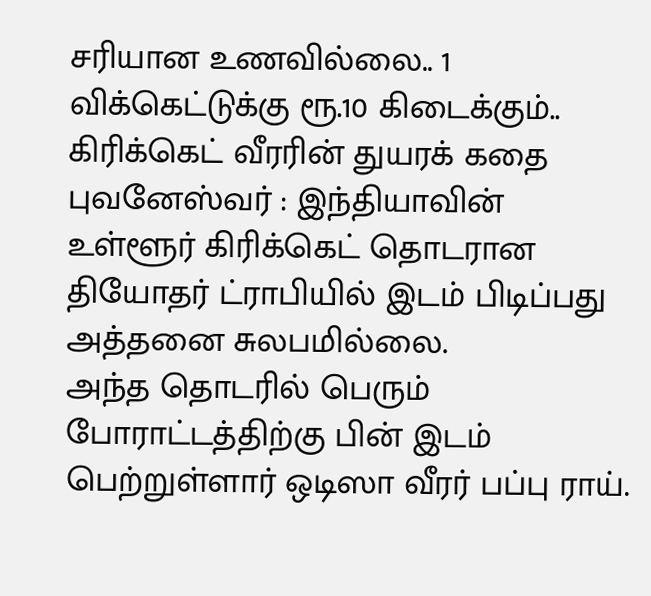சரியான உணவில்லை.. 1 விக்கெட்டுக்கு ரூ.10 கிடைக்கும்.. கிரிக்கெட் வீரரின் துயரக் கதை
புவனேஸ்வர் : இந்தியாவின் உள்ளூர் கிரிக்கெட் தொடரான தியோதர் ட்ராபியில் இடம் பிடிப்பது அத்தனை சுலபமில்லை.
அந்த தொடரில் பெரும் போராட்டத்திற்கு பின் இடம் பெற்றுள்ளார் ஒடிஸா வீரர் பப்பு ராய்.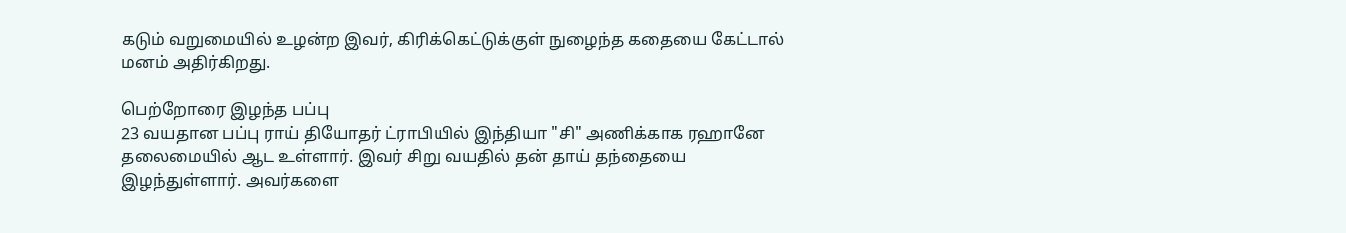கடும் வறுமையில் உழன்ற இவர், கிரிக்கெட்டுக்குள் நுழைந்த கதையை கேட்டால் மனம் அதிர்கிறது.

பெற்றோரை இழந்த பப்பு
23 வயதான பப்பு ராய் தியோதர் ட்ராபியில் இந்தியா "சி" அணிக்காக ரஹானே தலைமையில் ஆட உள்ளார். இவர் சிறு வயதில் தன் தாய் தந்தையை இழந்துள்ளார். அவர்களை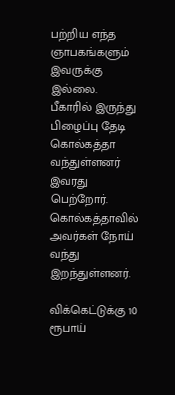பற்றிய எந்த ஞாபகங்களும் இவருக்கு இல்லை. பீகாரில் இருந்து பிழைப்பு தேடி கொல்கத்தா வந்துள்ளனர் இவரது பெற்றோர். கொல்கத்தாவில் அவர்கள் நோய் வந்து இறந்துள்ளனர்.

விக்கெட்டுக்கு 10 ரூபாய்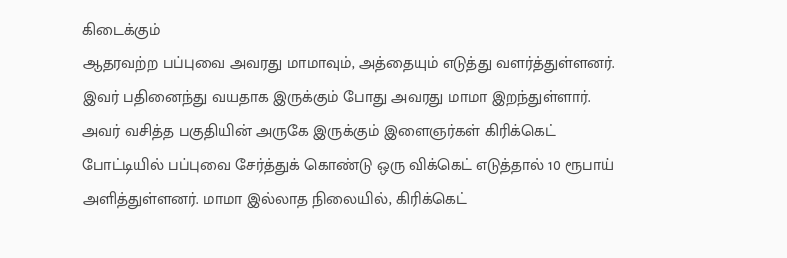கிடைக்கும்
ஆதரவற்ற பப்புவை அவரது மாமாவும், அத்தையும் எடுத்து வளர்த்துள்ளனர். இவர் பதினைந்து வயதாக இருக்கும் போது அவரது மாமா இறந்துள்ளார். அவர் வசித்த பகுதியின் அருகே இருக்கும் இளைஞர்கள் கிரிக்கெட் போட்டியில் பப்புவை சேர்த்துக் கொண்டு ஒரு விக்கெட் எடுத்தால் 10 ரூபாய் அளித்துள்ளனர். மாமா இல்லாத நிலையில், கிரிக்கெட்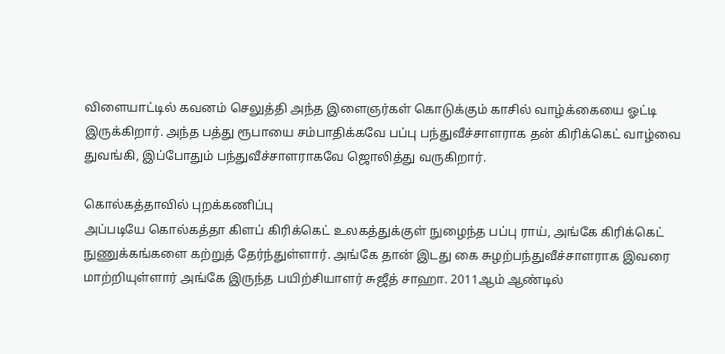விளையாட்டில் கவனம் செலுத்தி அந்த இளைஞர்கள் கொடுக்கும் காசில் வாழ்க்கையை ஓட்டி இருக்கிறார். அந்த பத்து ரூபாயை சம்பாதிக்கவே பப்பு பந்துவீச்சாளராக தன் கிரிக்கெட் வாழ்வை துவங்கி, இப்போதும் பந்துவீச்சாளராகவே ஜொலித்து வருகிறார்.

கொல்கத்தாவில் புறக்கணிப்பு
அப்படியே கொல்கத்தா கிளப் கிரிக்கெட் உலகத்துக்குள் நுழைந்த பப்பு ராய், அங்கே கிரிக்கெட் நுணுக்கங்களை கற்றுத் தேர்ந்துள்ளார். அங்கே தான் இடது கை சுழற்பந்துவீச்சாளராக இவரை மாற்றியுள்ளார் அங்கே இருந்த பயிற்சியாளர் சுஜீத் சாஹா. 2011ஆம் ஆண்டில்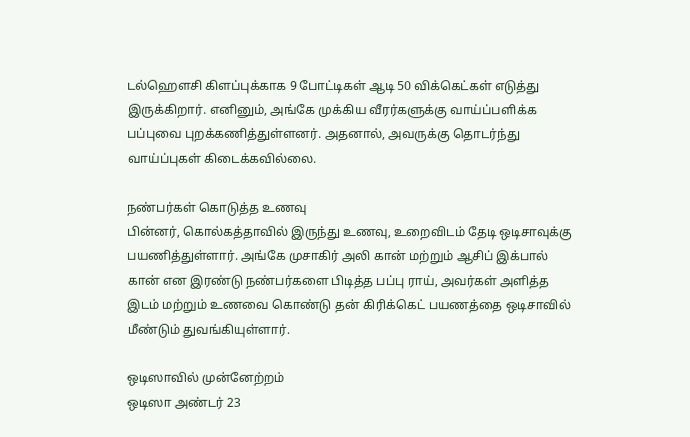டல்ஹௌசி கிளப்புக்காக 9 போட்டிகள் ஆடி 50 விக்கெட்கள் எடுத்து இருக்கிறார். எனினும், அங்கே முக்கிய வீரர்களுக்கு வாய்ப்பளிக்க பப்புவை புறக்கணித்துள்ளனர். அதனால், அவருக்கு தொடர்ந்து வாய்ப்புகள் கிடைக்கவில்லை.

நண்பர்கள் கொடுத்த உணவு
பின்னர், கொல்கத்தாவில் இருந்து உணவு, உறைவிடம் தேடி ஒடிசாவுக்கு பயணித்துள்ளார். அங்கே முசாகிர் அலி கான் மற்றும் ஆசிப் இக்பால் கான் என இரண்டு நண்பர்களை பிடித்த பப்பு ராய், அவர்கள் அளித்த இடம் மற்றும் உணவை கொண்டு தன் கிரிக்கெட் பயணத்தை ஒடிசாவில் மீண்டும் துவங்கியுள்ளார்.

ஒடிஸாவில் முன்னேற்றம்
ஒடிஸா அண்டர் 23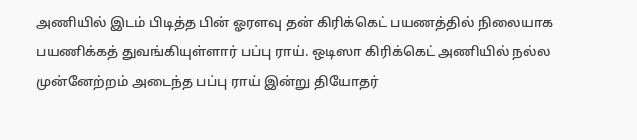அணியில் இடம் பிடித்த பின் ஓரளவு தன் கிரிக்கெட் பயணத்தில் நிலையாக பயணிக்கத் துவங்கியுள்ளார் பப்பு ராய். ஒடிஸா கிரிக்கெட் அணியில் நல்ல முன்னேற்றம் அடைந்த பப்பு ராய் இன்று தியோதர்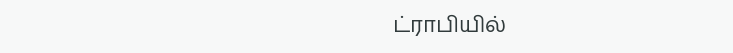ட்ராபியில்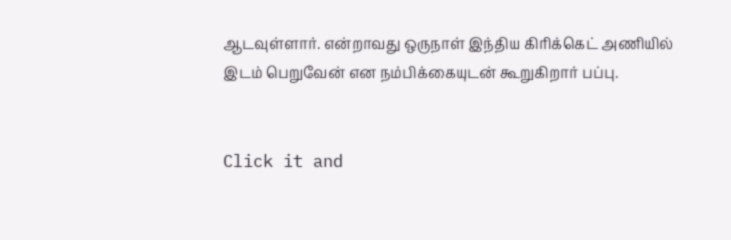ஆடவுள்ளார். என்றாவது ஒருநாள் இந்திய கிரிக்கெட் அணியில் இடம் பெறுவேன் என நம்பிக்கையுடன் கூறுகிறார் பப்பு.


Click it and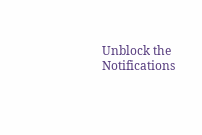Unblock the Notifications